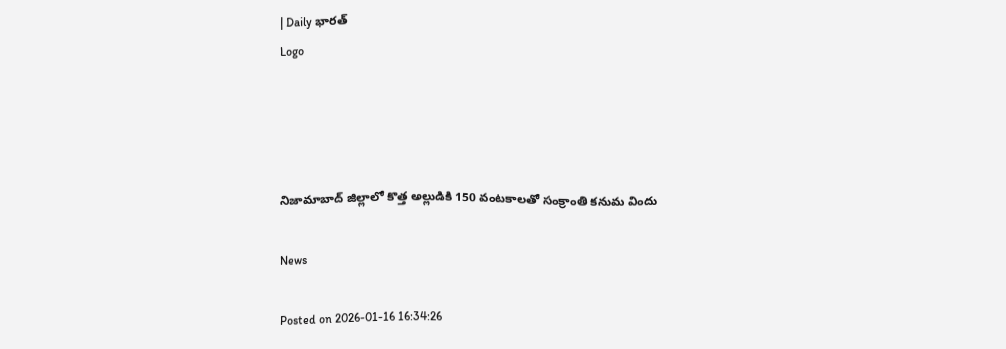| Daily భారత్
Logo




నిజామాబాద్ జిల్లాలో కొత్త అల్లుడికి 150 వంటకాలతో సంక్రాంతి కనుమ విందు

News

Posted on 2026-01-16 16:34:26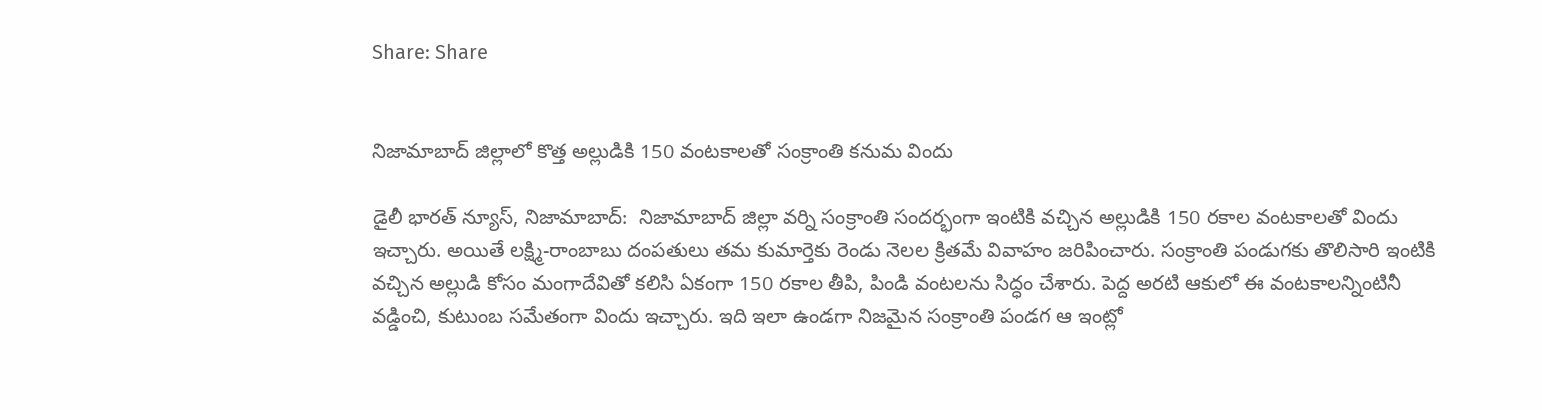Share: Share


నిజామాబాద్ జిల్లాలో కొత్త అల్లుడికి 150 వంటకాలతో సంక్రాంతి కనుమ విందు

డైలీ భారత్ న్యూస్, నిజామాబాద్:  నిజామాబాద్ జిల్లా వర్ని సంక్రాంతి సందర్భంగా ఇంటికి వచ్చిన అల్లుడికి 150 రకాల వంటకాలతో విందు ఇచ్చారు. అయితే లక్ష్మి-రాంబాబు దంపతులు తమ కుమార్తెకు రెండు నెలల క్రితమే వివాహం జరిపించారు. సంక్రాంతి పండుగకు తొలిసారి ఇంటికి వచ్చిన అల్లుడి కోసం మంగాదేవితో కలిసి ఏకంగా 150 రకాల తీపి, పిండి వంటలను సిద్ధం చేశారు. పెద్ద అరటి ఆకులో ఈ వంటకాలన్నింటినీ వడ్డించి, కుటుంబ సమేతంగా విందు ఇచ్చారు. ఇది ఇలా ఉండగా నిజమైన సంక్రాంతి పండగ ఆ ఇంట్లో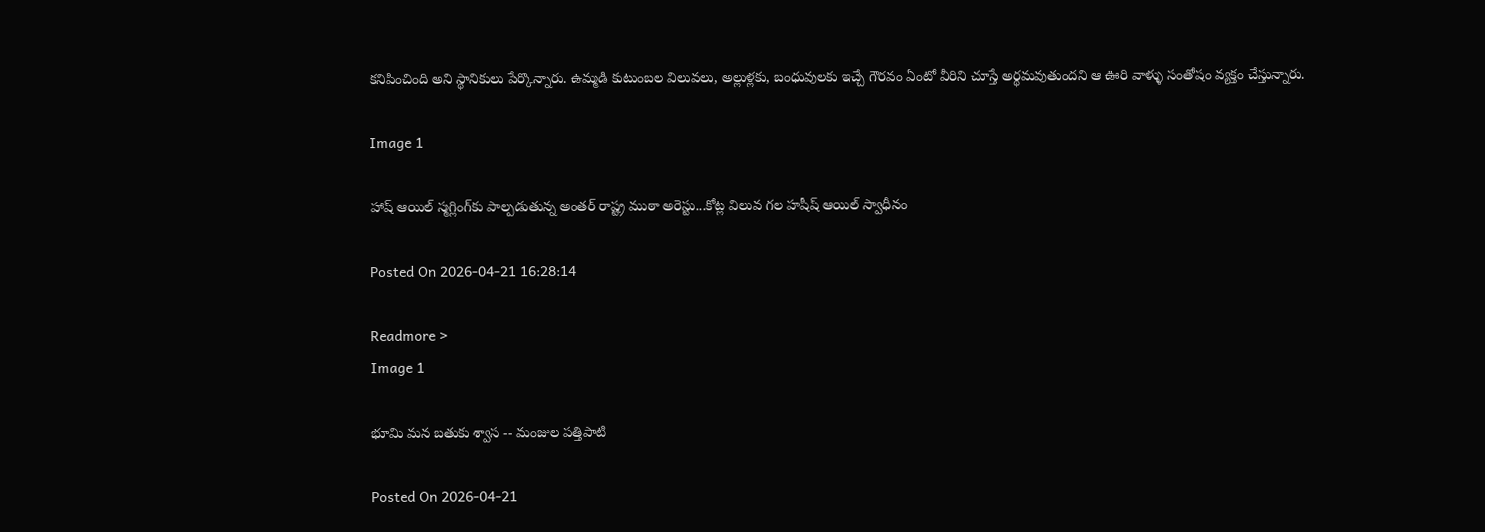కనిపించింది అని స్థానికులు పేర్కొన్నారు. ఉమ్మడి కుటుంబల విలువలు, అల్లుళ్లకు, బంధువులకు ఇచ్చే గౌరవం ఏంటో వీరిని చూస్తే అర్థమవుతుందని ఆ ఊరి వాళ్ళు సంతోషం వ్యక్తం చేస్తున్నారు.

Image 1

హాష్ ఆయిల్ స్మగ్లింగ్‌కు పాల్పడుతున్న అంతర్ రాష్ట్ర ముఠా అరెస్టు...కోట్ల విలువ గల హషీష్ ఆయిల్ స్వాధీనం

Posted On 2026-04-21 16:28:14

Readmore >
Image 1

భూమి మన బతుకు శ్వాస -- మంజుల పత్తిపాటి

Posted On 2026-04-21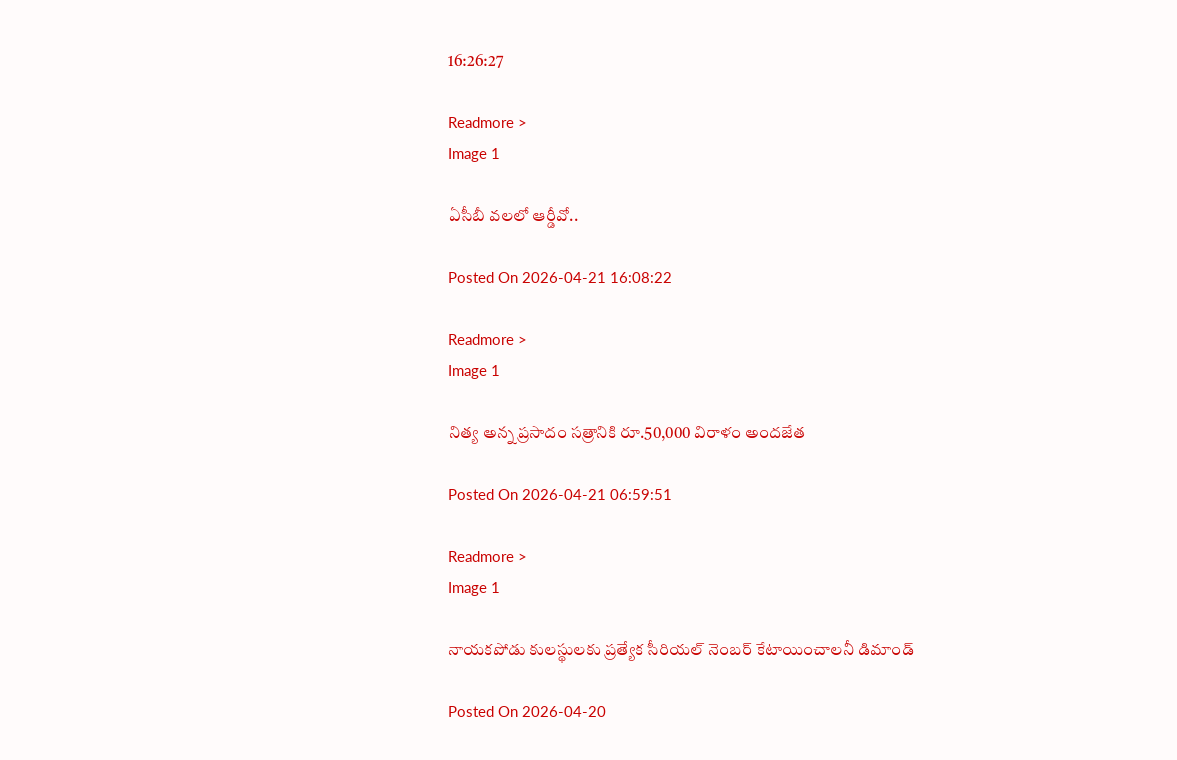16:26:27

Readmore >
Image 1

ఏసీబీ వలలో ఆర్డీవో..

Posted On 2026-04-21 16:08:22

Readmore >
Image 1

నిత్య అన్న ప్రసాదం సత్రానికి రూ.50,000 విరాళం అందజేత

Posted On 2026-04-21 06:59:51

Readmore >
Image 1

నాయకపోడు కులస్థులకు ప్రత్యేక సీరియల్ నెంబర్ కేటాయించాలనీ డిమాండ్

Posted On 2026-04-20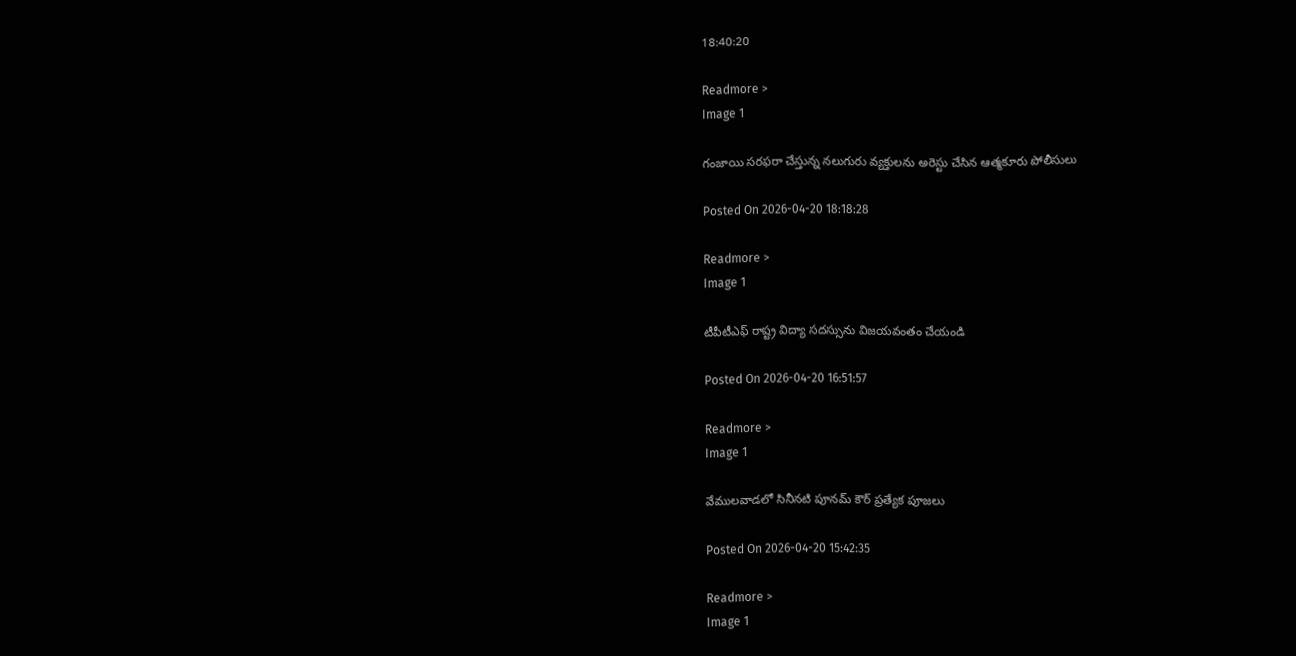18:40:20

Readmore >
Image 1

గంజాయి సరఫరా చేస్తున్న నలుగురు వ్యక్తులను అరెస్టు చేసిన ఆత్మకూరు పోలీసులు

Posted On 2026-04-20 18:18:28

Readmore >
Image 1

టీపీటీఎఫ్ రాష్ట్ర విద్యా సదస్సును విజయవంతం చేయండి

Posted On 2026-04-20 16:51:57

Readmore >
Image 1

వేములవాడలో సినీనటి పూనమ్ కౌర్ ప్రత్యేక పూజలు

Posted On 2026-04-20 15:42:35

Readmore >
Image 1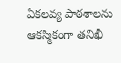ఏకలవ్య పాఠశాలను ఆకస్మికంగా తనిఖీ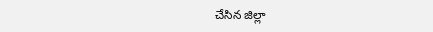చేసిన జిల్లా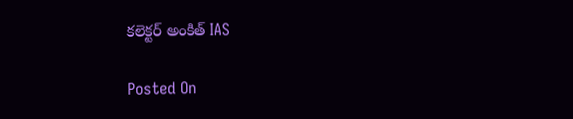కలెక్టర్ అంకిత్ IAS

Posted On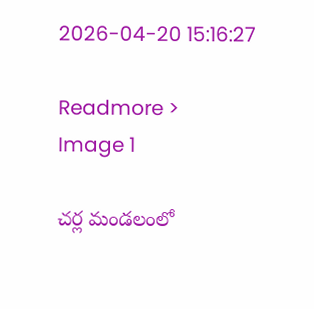2026-04-20 15:16:27

Readmore >
Image 1

చర్ల మండలంలో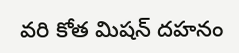వరి కోత మిషన్ దహనం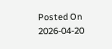Posted On 2026-04-20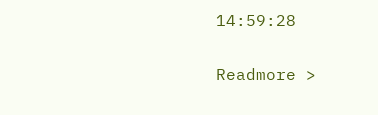14:59:28

Readmore >